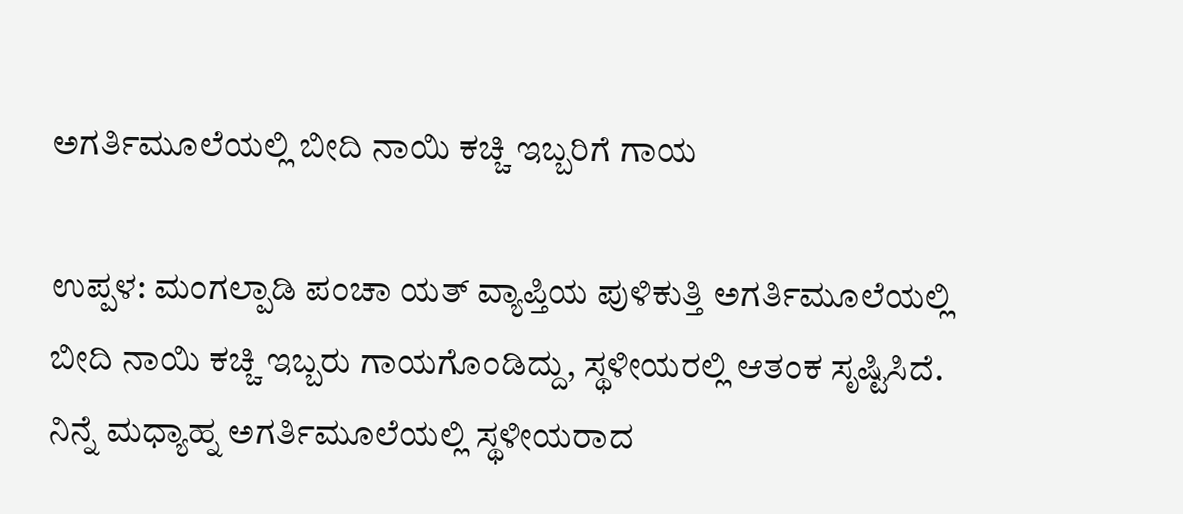ಅಗರ್ತಿಮೂಲೆಯಲ್ಲಿ ಬೀದಿ ನಾಯಿ ಕಚ್ಚಿ ಇಬ್ಬರಿಗೆ ಗಾಯ

ಉಪ್ಪಳ: ಮಂಗಲ್ಪಾಡಿ ಪಂಚಾ ಯತ್ ವ್ಯಾಪ್ತಿಯ ಪುಳಿಕುತ್ತಿ ಅಗರ್ತಿಮೂಲೆಯಲ್ಲಿ ಬೀದಿ ನಾಯಿ ಕಚ್ಚಿ ಇಬ್ಬರು ಗಾಯಗೊಂಡಿದ್ದು, ಸ್ಥಳೀಯರಲ್ಲಿ ಆತಂಕ ಸೃಷ್ಟಿಸಿದೆ. ನಿನ್ನೆ ಮಧ್ಯಾಹ್ನ ಅಗರ್ತಿಮೂಲೆಯಲ್ಲಿ ಸ್ಥಳೀಯರಾದ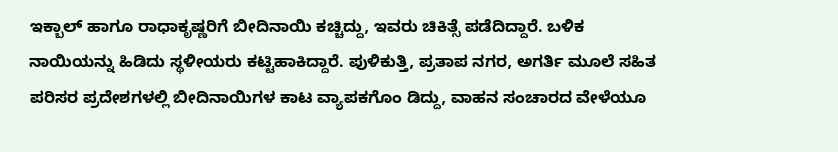ಇಕ್ಬಾಲ್ ಹಾಗೂ ರಾಧಾಕೃಷ್ಣರಿಗೆ ಬೀದಿನಾಯಿ ಕಚ್ಚಿದ್ದು, ಇವರು ಚಿಕಿತ್ಸೆ ಪಡೆದಿದ್ದಾರೆ. ಬಳಿಕ ನಾಯಿಯನ್ನು ಹಿಡಿದು ಸ್ಥಳೀಯರು ಕಟ್ಟಿಹಾಕಿದ್ದಾರೆ. ಪುಳಿಕುತ್ತಿ, ಪ್ರತಾಪ ನಗರ, ಅಗರ್ತಿ ಮೂಲೆ ಸಹಿತ ಪರಿಸರ ಪ್ರದೇಶಗಳಲ್ಲಿ ಬೀದಿನಾಯಿಗಳ ಕಾಟ ವ್ಯಾಪಕಗೊಂ ಡಿದ್ದು, ವಾಹನ ಸಂಚಾರದ ವೇಳೆಯೂ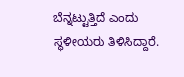ಬೆನ್ನಟ್ಟುತ್ತಿದೆ ಎಂದು ಸ್ಥಳೀಯರು ತಿಳಿಸಿದ್ದಾರೆ.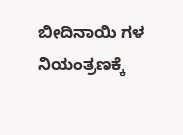ಬೀದಿನಾಯಿ ಗಳ ನಿಯಂತ್ರಣಕ್ಕೆ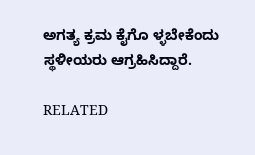ಅಗತ್ಯ ಕ್ರಮ ಕೈಗೊ ಳ್ಳಬೇಕೆಂದು ಸ್ಥಳೀಯರು ಆಗ್ರಹಿಸಿದ್ದಾರೆ.

RELATED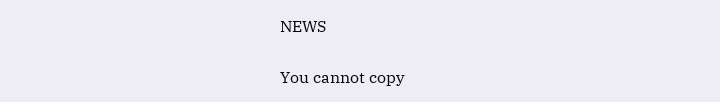NEWS

You cannot copy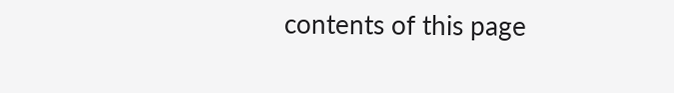contents of this page